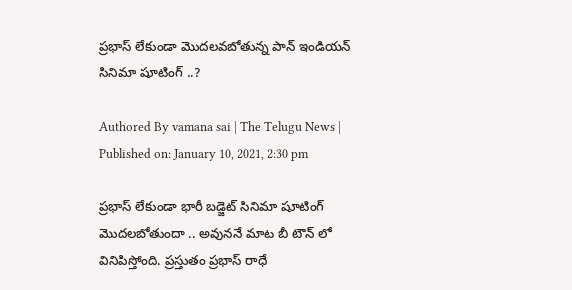ప్రభాస్ లేకుండా మొదలవబోతున్న పాన్ ఇండియన్ సినిమా షూటింగ్ ..?

Authored By vamana sai | The Telugu News | Published on: January 10, 2021, 2:30 pm

ప్రభాస్ లేకుండా భారీ బడ్జెట్ సినిమా షూటింగ్ మొదలబోతుందా .. అవుననే మాట బీ టౌన్ లో వినిపిస్తోంది. ప్రస్తుతం ప్రభాస్ రాధే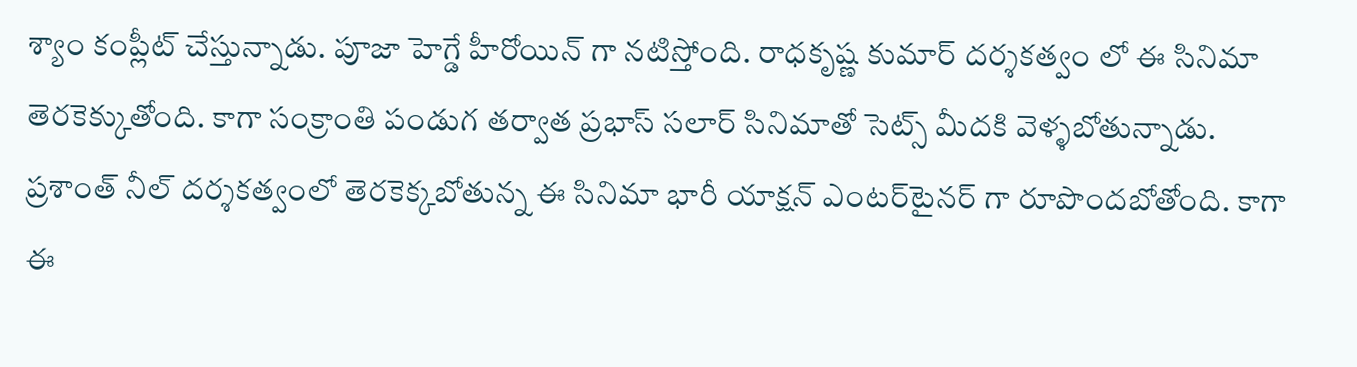శ్యాం కంప్లీట్ చేస్తున్నాడు. పూజా హెగ్డే హీరోయిన్ గా నటిస్తోంది. రాధకృష్ణ కుమార్ దర్శకత్వం లో ఈ సినిమా తెరకెక్కుతోంది. కాగా సంక్రాంతి పండుగ తర్వాత ప్రభాస్ సలార్ సినిమాతో సెట్స్ మీదకి వెళ్ళబోతున్నాడు. ప్రశాంత్ నీల్ దర్శకత్వంలో తెరకెక్కబోతున్న ఈ సినిమా భారీ యాక్షన్ ఎంటర్‌టైనర్ గా రూపొందబోతోంది. కాగా ఈ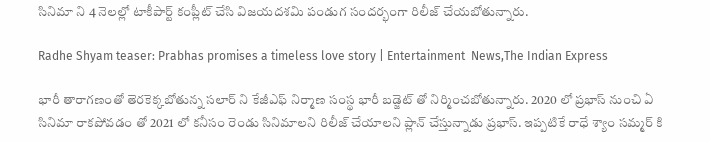సినిమా ని 4 నెలల్లో టాకీపార్ట్ కంప్లీట్ చేసి విజయదశమి పండుగ సందర్భంగా రిలీజ్ చేయబోతున్నారు.

Radhe Shyam teaser: Prabhas promises a timeless love story | Entertainment  News,The Indian Express

భారీ తారాగణంతో తెరకెక్కబోతున్న సలార్ ని కేజీఎఫ్ నిర్మాణ సంస్థ భారీ బడ్జెట్ తో నిర్మించబోతున్నారు. 2020 లో ప్రభాస్ నుంచి ఏ సినిమా రాకపోవడం తో 2021 లో కనీసం రెండు సినిమాలని రిలీజ్ చేయాలని ప్లాన్ చేస్తున్నాడు ప్రభాస్. ఇప్పటికే రాధే శ్యాం సమ్మర్ కి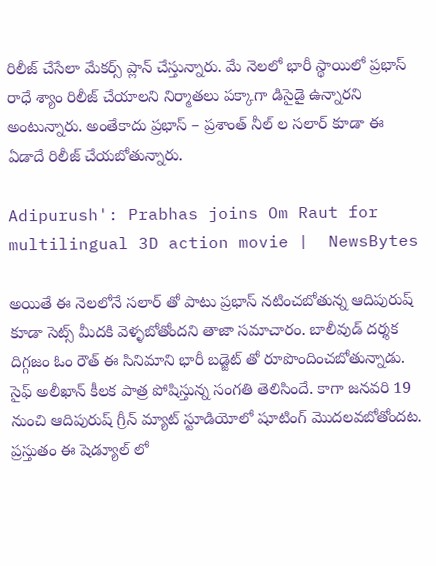రిలీజ్ చేసేలా మేకర్స్ ప్లాన్ చేస్తున్నారు. మే నెలలో భారీ స్థాయిలో ప్రభాస్ రాధే శ్యాం రిలీజ్ చేయాలని నిర్మాతలు పక్కాగా డిసైడై ఉన్నారని అంటున్నారు. అంతేకాదు ప్రభాస్ – ప్రశాంత్ నీల్ ల సలార్ కూడా ఈ ఏడాదే రిలీజ్ చేయబోతున్నారు.

Adipurush': Prabhas joins Om Raut for multilingual 3D action movie |  NewsBytes

అయితే ఈ నెలలోనే సలార్ తో పాటు ప్రభాస్ నటించబోతున్న ఆదిపురుష్ కూడా సెట్స్ మీదకి వెళ్ళబోతోందని తాజా సమాచారం. బాలీవుడ్ దర్శక దిగ్గజం ఓం రౌత్ ఈ సినిమాని భారీ బడ్జెట్ తో రూపొందించబోతున్నాడు. సైఫ్ అలీఖాన్ కీలక పాత్ర పోషిస్తున్న సంగతి తెలిసిందే. కాగా జనవరి 19 నుంచి ఆదిపురుష్ గ్రీన్ మ్యాట్ స్టూడియోలో షూటింగ్ మొదలవబోతోందట. ప్రస్తుతం ఈ షెడ్యూల్ లో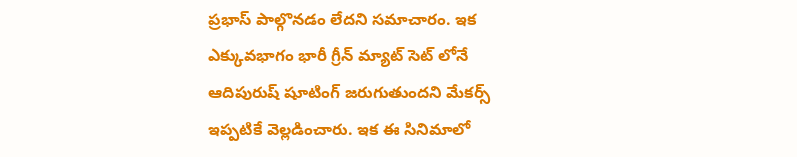ప్రభాస్ పాల్గొనడం లేదని సమాచారం. ఇక ఎక్కువభాగం భారీ గ్రీన్ మ్యాట్ సెట్ లోనే ఆదిపురుష్ షూటింగ్ జరుగుతుందని మేకర్స్ ఇప్పటికే వెల్లడించారు. ఇక ఈ సినిమాలో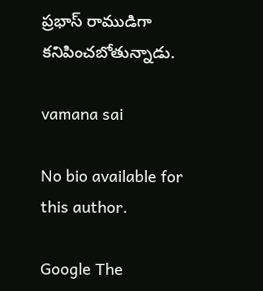ప్రభాస్ రాముడిగా కనిపించబోతున్నాడు.

vamana sai

No bio available for this author.

Google The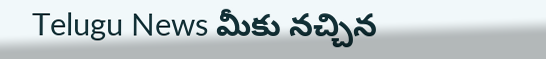Telugu News మీకు నచ్చిన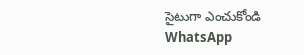సైటుగా ఎంచుకోండి
WhatsApp